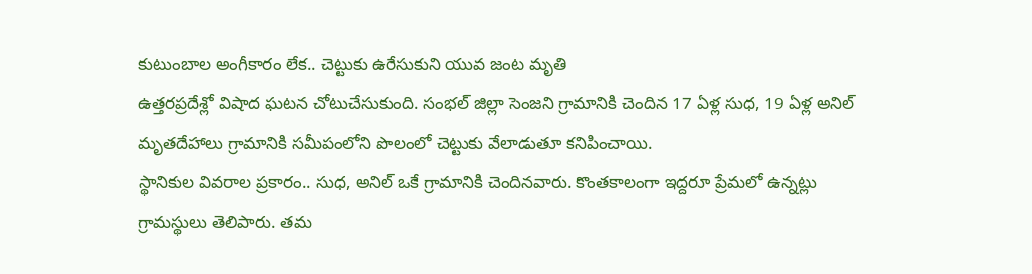కుటుంబాల అంగీకారం లేక.. చెట్టుకు ఉరేసుకుని యువ జంట మృతి
ఉత్తరప్రదేశ్లో విషాద ఘటన చోటుచేసుకుంది. సంభల్ జిల్లా సెంజని గ్రామానికి చెందిన 17 ఏళ్ల సుధ, 19 ఏళ్ల అనిల్ మృతదేహాలు గ్రామానికి సమీపంలోని పొలంలో చెట్టుకు వేలాడుతూ కనిపించాయి.
స్థానికుల వివరాల ప్రకారం.. సుధ, అనిల్ ఒకే గ్రామానికి చెందినవారు. కొంతకాలంగా ఇద్దరూ ప్రేమలో ఉన్నట్లు గ్రామస్థులు తెలిపారు. తమ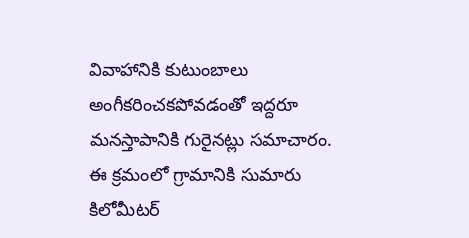వివాహానికి కుటుంబాలు అంగీకరించకపోవడంతో ఇద్దరూ మనస్తాపానికి గురైనట్లు సమాచారం.
ఈ క్రమంలో గ్రామానికి సుమారు కిలోమీటర్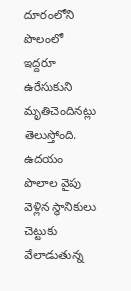దూరంలోని పొలంలో ఇద్దరూ ఉరేసుకుని మృతిచెందినట్లు తెలుస్తోంది. ఉదయం పొలాల వైపు వెళ్లిన స్థానికులు చెట్టుకు వేలాడుతున్న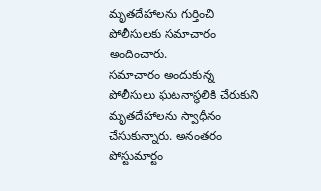మృతదేహాలను గుర్తించి పోలీసులకు సమాచారం అందించారు.
సమాచారం అందుకున్న పోలీసులు ఘటనాస్థలికి చేరుకుని మృతదేహాలను స్వాధీనం చేసుకున్నారు. అనంతరం పోస్టుమార్టం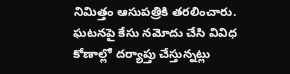నిమిత్తం ఆసుపత్రికి తరలించారు. ఘటనపై కేసు నమోదు చేసి వివిధ కోణాల్లో దర్యాప్తు చేస్తున్నట్లు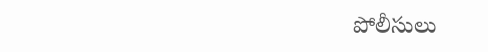పోలీసులు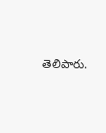తెలిపారు.